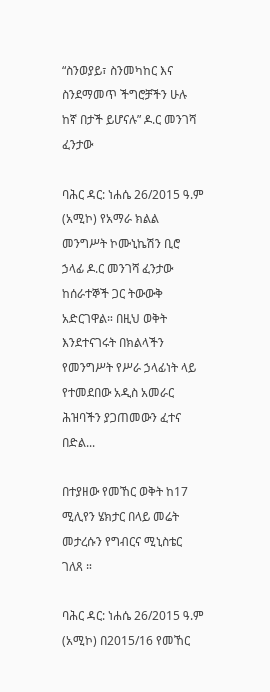“ስንወያይ፣ ስንመካከር እና ስንደማመጥ ችግሮቻችን ሁሉ ከኛ በታች ይሆናሉ” ዶ.ር መንገሻ ፈንታው

ባሕር ዳር: ነሐሴ 26/2015 ዓ.ም (አሚኮ) የአማራ ክልል መንግሥት ኮሙኒኬሽን ቢሮ ኃላፊ ዶ.ር መንገሻ ፈንታው ከሰራተኞች ጋር ትውውቅ አድርገዋል። በዚህ ወቅት እንደተናገሩት በክልላችን የመንግሥት የሥራ ኃላፊነት ላይ የተመደበው አዲስ አመራር ሕዝባችን ያጋጠመውን ፈተና በድል...

በተያዘው የመኸር ወቅት ከ17 ሚሊየን ሄክታር በላይ መሬት መታረሱን የግብርና ሚኒስቴር ገለጸ ።

ባሕር ዳር: ነሐሴ 26/2015 ዓ.ም (አሚኮ) በ2015/16 የመኸር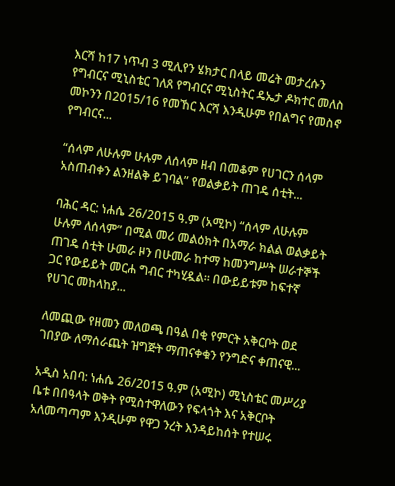እርሻ ከ17 ነጥብ 3 ሚሊየን ሄክታር በላይ መሬት መታረሱን የግብርና ሚኒስቴር ገለጸ የግብርና ሚኒስትር ዴኤታ ዶክተር መለስ መኮንን በ2015/16 የመኸር እርሻ እንዲሁም የበልግና የመስኖ የግብርና...

“ሰላም ለሁሉም ሁሉም ለሰላም ዘብ በመቆም የሀገርን ሰላም አስጠብቀን ልንዘልቅ ይገባል” የወልቃይት ጠገዴ ሰቲት...

ባሕር ዳር: ነሐሴ 26/2015 ዓ.ም (አሚኮ) “ሰላም ለሁሉም ሁሉም ለሰላም” በሚል መሪ መልዕክት በአማራ ክልል ወልቃይት ጠገዴ ሰቲት ሁመራ ዞን በሁመራ ከተማ ከመንግሥት ሠራተኞች ጋር የውይይት መርሐ ግብር ተካሂዷል። በውይይቱም ከፍተኛ የሀገር መከላከያ...

ለመጪው የዘመን መለወጫ በዓል በቂ የምርት አቅርቦት ወደ ገበያው ለማሰራጨት ዝግጅት ማጠናቀቁን የንግድና ቀጠናዊ...

አዲስ አበባ: ነሐሴ 26/2015 ዓ.ም (አሚኮ) ሚኒስቴር መሥሪያ ቤቱ በበዓላት ወቅት የሚስተዋለውን የፍላጎት እና አቅርቦት አለመጣጣም እንዲሁም የዋጋ ንረት እንዳይከሰት የተሠሩ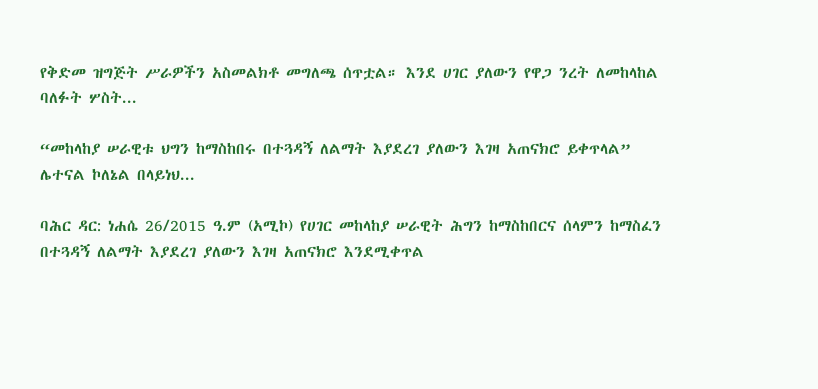የቅድመ ዝግጅት ሥራዎችን አስመልክቶ መግለጫ ሰጥቷል። እንደ ሀገር ያለውን የዋጋ ንረት ለመከላከል ባለፉት ሦስት...

“መከላከያ ሠራዊቱ ህግን ከማስከበሩ በተጓዳኝ ለልማት እያደረገ ያለውን እገዛ አጠናክሮ ይቀጥላል” ሌተናል ኮለኔል በላይነህ...

ባሕር ዳር: ነሐሴ 26/2015 ዓ.ም (አሚኮ) የሀገር መከላከያ ሠራዊት ሕግን ከማስከበርና ሰላምን ከማስፈን በተጓዳኝ ለልማት እያደረገ ያለውን እገዛ አጠናክሮ እንደሚቀጥል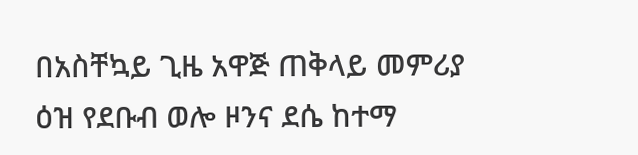በአስቸኳይ ጊዜ አዋጅ ጠቅላይ መምሪያ ዕዝ የደቡብ ወሎ ዞንና ደሴ ከተማ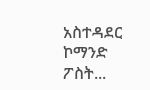አስተዳደር ኮማንድ ፖስት...